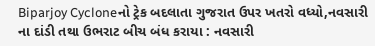Biparjoy Cycloneનો ટ્રેક બદલાતા ગુજરાત ઉપર ખતરો વધ્યો,નવસારી ના દાંડી તથા ઉભરાટ બીચ બંધ કરાયા : નવસારી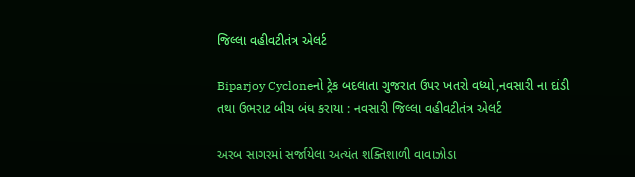જિલ્લા વહીવટીતંત્ર એલર્ટ

Biparjoy Cycloneનો ટ્રેક બદલાતા ગુજરાત ઉપર ખતરો વધ્યો,નવસારી ના દાંડી તથા ઉભરાટ બીચ બંધ કરાયા : નવસારી જિલ્લા વહીવટીતંત્ર એલર્ટ

અરબ સાગરમાં સર્જાયેલા અત્યંત શક્તિશાળી વાવાઝોડા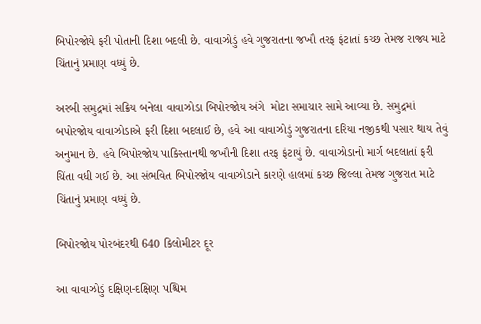બિપોરજોયે ફરી પોતાની દિશા બદલી છે. વાવાઝોડું હવે ગુજરાતના જખૌ તરફ ફંટાતાં કચ્છ તેમજ રાજ્ય માટે ચિંતાનું પ્રમાણ વધ્યું છે.

અરબી સમુદ્રમાં સક્રિય બનેલા વાવાઝોડા બિપોરજોય અંગે  મોટા સમાચાર સામે આવ્યા છે. સમુદ્રમાં બપોરજોય વાવાઝોડાએ ફરી દિશા બદલાઈ છે, હવે આ વાવાઝોડું ગુજરાતના દરિયા નજીકથી પસાર થાય તેવું અનુમાન છે. હવે બિપોરજોય પાકિસ્તાનથી જખૌની દિશા તરફ ફંટાયું છે. વાવાઝોડાનો માર્ગ બદલાતાં ફરી ચિંતા વધી ગઈ છે. આ સંભવિત બિપોરજોય વાવાઝોડાને કારણે હાલમાં કચ્છ જિલ્લા તેમજ ગુજરાત માટે ચિંતાનું પ્રમાણ વધ્યું છે.

બિપોરજોય પોરબંદરથી 640 કિલોમીટર દૂર

આ વાવાઝોડું દક્ષિણ-દક્ષિણ પશ્ચિમ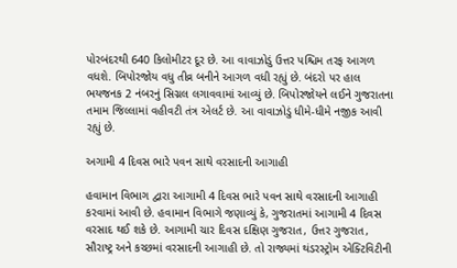પોરબંદરથી 640 કિલોમીટર દૂર છે. આ વાવાઝોડું ઉત્તર પશ્ચિમ તરફ આગળ વધશે. બિપોરજોય વધુ તીવ્ર બનીને આગળ વધી રહ્યું છે. બંદરો પર હાલ ભયજનક 2 નંબરનું સિગ્નલ લગાવવામાં આવ્યું છે. બિપોરજોયને લઈને ગુજરાતના તમામ જિલ્લામાં વહીવટી તંત્ર એલર્ટ છે. આ વાવાઝોડું ધીમે-ધીમે નજીક આવી રહ્યું છે.

અગામી 4 દિવસ ભારે પવન સાથે વરસાદની આગાહી

હવામાન વિભાગ દ્વારા આગામી 4 દિવસ ભારે પવન સાથે વરસાદની આગાહી કરવામાં આવી છે. હવામાન વિભાગે જણાવ્યું કે, ગુજરાતમાં આગામી 4 દિવસ વરસાદ થઈ શકે છે. આગામી ચાર દિવસ દક્ષિણ ગુજરાત, ઉત્તર ગુજરાત, સૌરાષ્ટ્ર અને કચ્છમાં વરસાદની આગાહી છે. તો રાજ્યમાં થંડરસ્ટ્રોમ એક્ટિવિટીની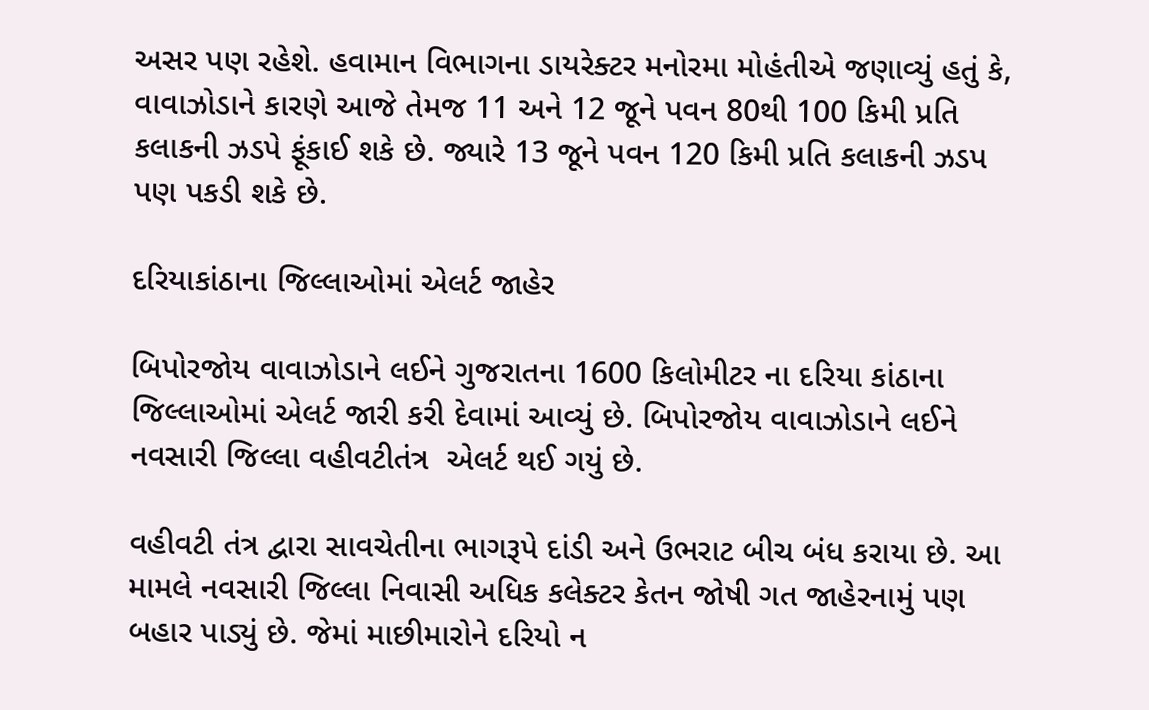અસર પણ રહેશે. હવામાન વિભાગના ડાયરેક્ટર મનોરમા મોહંતીએ જણાવ્યું હતું કે, વાવાઝોડાને કારણે આજે તેમજ 11 અને 12 જૂને પવન 80થી 100 કિમી પ્રતિ કલાકની ઝડપે ફૂંકાઈ શકે છે. જ્યારે 13 જૂને પવન 120 કિમી પ્રતિ કલાકની ઝડપ પણ પકડી શકે છે.

દરિયાકાંઠાના જિલ્લાઓમાં એલર્ટ જાહેર

બિપોરજોય વાવાઝોડાને લઈને ગુજરાતના 1600 કિલોમીટર ના દરિયા કાંઠાના જિલ્લાઓમાં એલર્ટ જારી કરી દેવામાં આવ્યું છે. બિપોરજોય વાવાઝોડાને લઈને નવસારી જિલ્લા વહીવટીતંત્ર  એલર્ટ થઈ ગયું છે.

વહીવટી તંત્ર દ્વારા સાવચેતીના ભાગરૂપે દાંડી અને ઉભરાટ બીચ બંધ કરાયા છે. આ મામલે નવસારી જિલ્લા નિવાસી અધિક કલેક્ટર કેતન જોષી ગત જાહેરનામું પણ બહાર પાડ્યું છે. જેમાં માછીમારોને દરિયો ન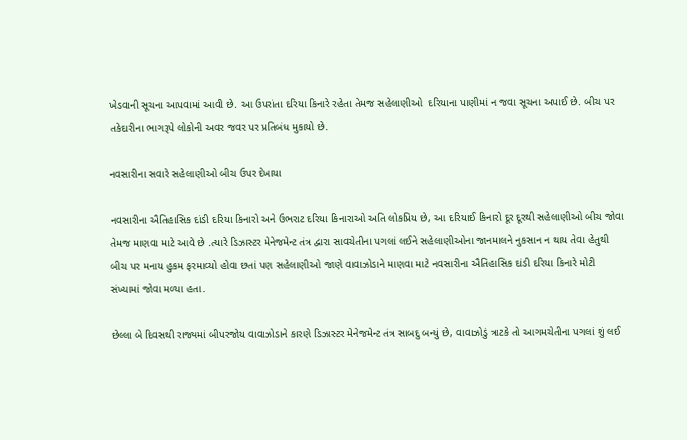ખેડવાની સૂચના આપવામાં આવી છે. આ ઉપરાંતા દરિયા કિનારે રહેતા તેમજ સહેલાણીઓ  દરિયાના પાણીમાં ન જવા સૂચના અપાઈ છે. બીચ પર તકેદારીના ભાગરૂપે લોકોની અવર જવર પર પ્રતિબંધ મુકાયો છે.

નવસારીના સવારે સહેલાણીઓ બીચ ઉપર દેખાયા

નવસારીના ઐતિહાસિક દાંડી દરિયા કિનારો અને ઉભરાટ દરિયા કિનારાઓ અતિ લોકપ્રિય છે, આ દરિયાઈ કિનારો દૂર દૂરથી સહેલાણીઓ બીચ જોવા તેમજ માણવા માટે આવે છે .ત્યારે ડિઝાસ્ટર મેનેજમેન્ટ તંત્ર દ્વારા સાવચેતીના પગલાં લઈને સહેલાણીઓના જાનમાલને નુકસાન ન થાય તેવા હેતુથી બીચ પર મનાય હુકમ ફરમાવ્યો હોવા છતાં પણ સહેલાણીઓ જાણે વાવાઝોડાને માણવા માટે નવસારીના ઐતિહાસિક દાંડી દરિયા કિનારે મોટી સંખ્યામાં જોવા મળ્યા હતા.

છેલ્લા બે દિવસથી રાજ્યમાં બીપરજોય વાવાઝોડાને કારણે ડિઝાસ્ટર મેનેજમેન્ટ તંત્ર સાબદુ બન્યું છે, વાવાઝોડું ત્રાટકે તો આગમચેતીના પગલાં શું લઈ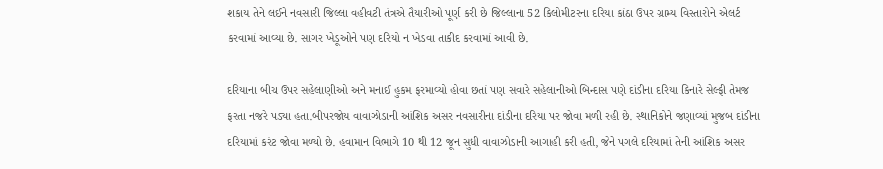શકાય તેને લઈને નવસારી જિલ્લા વહીવટી તંત્રએ તૈયારીઓ પૂર્ણ કરી છે જિલ્લાના 52 કિલોમીટરના દરિયા કાંઠા ઉપર ગ્રામ્ય વિસ્તારોને એલર્ટ કરવામાં આવ્યા છે. સાગર ખેડૂઓને પણ દરિયો ન ખેડવા તાકીદ કરવામાં આવી છે.

દરિયાના બીચ ઉપર સહેલાણીઓ અને મનાઈ હુકમ ફરમાવ્યો હોવા છતાં પણ સવારે સહેલાનીઓ બિન્દાસ પણે દાંડીના દરિયા કિનારે સેલ્ફી તેમજ ફરતા નજરે પડ્યા હતા.બીપરજોય વાવાઝોડાની આંશિક અસર નવસારીના દાંડીના દરિયા પર જોવા મળી રહી છે. સ્થાનિકોને જણાવ્યાં મુજબ દાંડીના દરિયામાં કરંટ જોવા મળ્યો છે. હવામાન વિભાગે 10 થી 12 જૂન સુધી વાવાઝોડાની આગાહી કરી હતી, જેને પગલે દરિયામાં તેની આંશિક અસર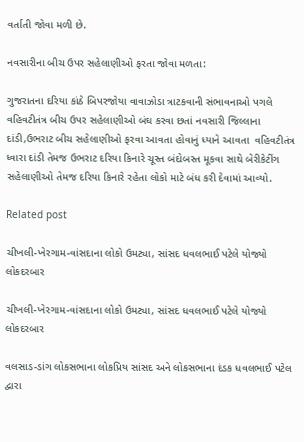વર્તાતી જોવા મળી છે.

નવસારીના બીચ ઉપર સહેલાણીઓ ફરતા જોવા મળતા:

ગુજરાતના દરિયા કાંઠે બિપરજોયા વાવાઝોડા ત્રાટકવાની સંભાવનાઓ પગલે વહિવટીતંત્ર બીચ ઉપર સહેલાણીઓ બંઘ કરવા છતાં નવસારી જિલ્લાના દાંડી,ઉભરાટ બીચ સહેલાણીઓ ફરવા આવતા હોવાનું ધ્યાને આવતા  વહિવટીતંત્ર ધ્વારા દાંડી તેમજ ઉભરાટ દરિયા કિનારે ચૂસ્ત બંદોબસ્ત મૂકવા સાથે બેરીકેટીંગ સહેલાણીઓ તેમજ દરિયા કિનારે રહેતા લોકો માટે બંધ કરી દેવામાં આવ્યો.

Related post

ચીખલી-ખેરગામ-વાંસદાના લોકો ઉમટ્યા, સાંસદ ધવલભાઈ પટેલે યોજ્યો લોકદરબાર

ચીખલી-ખેરગામ-વાંસદાના લોકો ઉમટ્યા, સાંસદ ધવલભાઈ પટેલે યોજ્યો લોકદરબાર

વલસાડ-ડાંગ લોકસભાના લોકપ્રિય સાંસદ અને લોકસભાના દંડક ધવલભાઈ પટેલ દ્વારા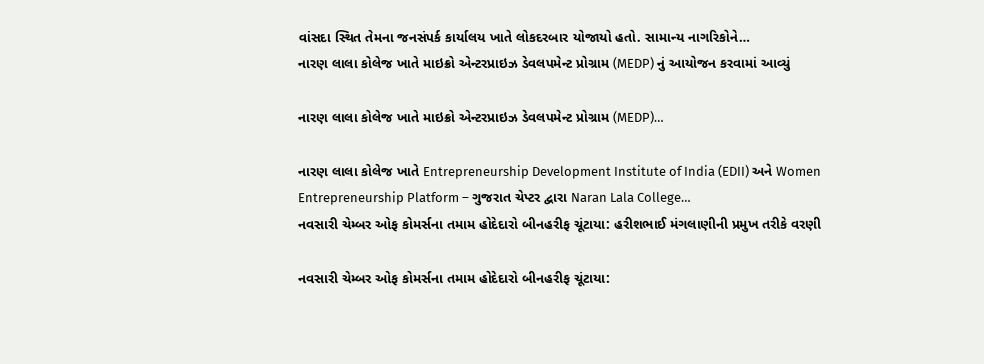વાંસદા સ્થિત તેમના જનસંપર્ક કાર્યાલય ખાતે લોકદરબાર યોજાયો હતો. સામાન્ય નાગરિકોને…
નારણ લાલા કોલેજ ખાતે માઇક્રો એન્ટરપ્રાઇઝ ડેવલપમેન્ટ પ્રોગ્રામ (MEDP) નું આયોજન કરવામાં આવ્યું

નારણ લાલા કોલેજ ખાતે માઇક્રો એન્ટરપ્રાઇઝ ડેવલપમેન્ટ પ્રોગ્રામ (MEDP)…

નારણ લાલા કોલેજ ખાતે Entrepreneurship Development Institute of India (EDII) અને Women Entrepreneurship Platform – ગુજરાત ચેપ્ટર દ્વારા Naran Lala College…
નવસારી ચેમ્બર ઓફ કોમર્સના તમામ હોદેદારો બીનહરીફ ચૂંટાયા: હરીશભાઈ મંગલાણીની પ્રમુખ તરીકે વરણી

નવસારી ચેમ્બર ઓફ કોમર્સના તમામ હોદેદારો બીનહરીફ ચૂંટાયા: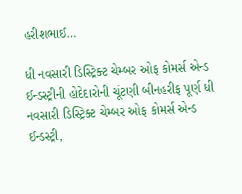હરીશભાઈ…

ધી નવસારી ડિસ્ટ્રિક્ટ ચેમ્બર ઓફ કોમર્સ એન્ડ ઈન્ડસ્ટ્રીની હોદેદારોની ચૂંટણી બીનહરીફ પૂર્ણ ધી નવસારી ડિસ્ટ્રિક્ટ ચેમ્બર ઓફ કોમર્સ એન્ડ ઈન્ડસ્ટ્રી,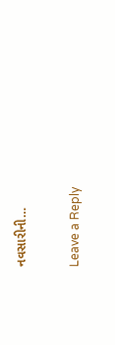નવસારીની…

Leave a Reply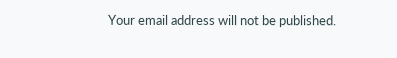Your email address will not be published.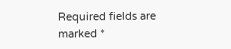Required fields are marked *